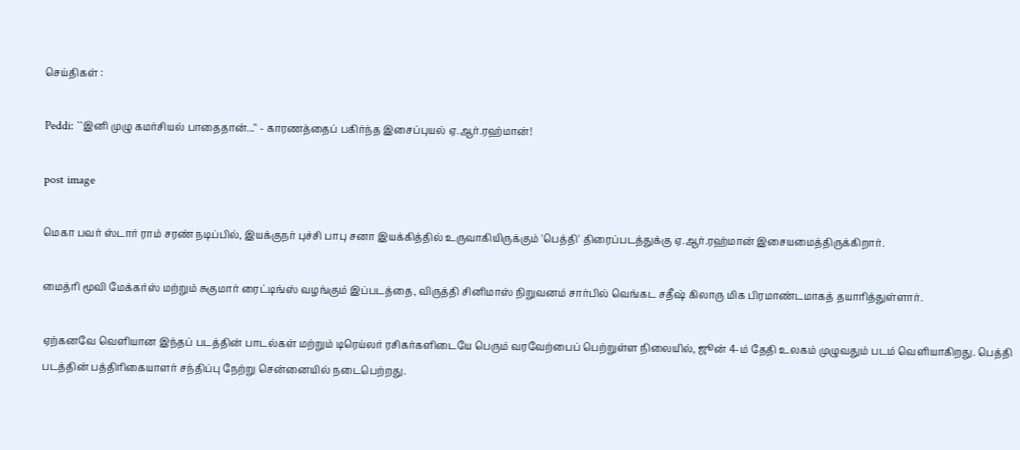செய்திகள் :

Peddi: ``இனி முழு கமர்சியல் பாதைதான்..." - காரணத்தைப் பகிர்ந்த இசைப்புயல் ஏ.ஆர்.ரஹ்மான்!

post image

மெகா பவர் ஸ்டார் ராம் சரண் நடிப்பில், இயக்குநர் புச்சி பாபு சனா இயக்கித்தில் உருவாகியிருக்கும் 'பெத்தி' திரைப்படத்துக்கு ஏ.ஆர்.ரஹ்மான் இசையமைத்திருக்கிறார்.

மைத்ரி மூவி மேக்கர்ஸ் மற்றும் சுகுமார் ரைட்டிங்ஸ் வழங்கும் இப்படத்தை, விருத்தி சினிமாஸ் நிறுவனம் சார்பில் வெங்கட சதீஷ் கிலாரு மிக பிரமாண்டமாகத் தயாரித்துள்ளார்.

ஏற்கனவே வெளியான இந்தப் படத்தின் பாடல்கள் மற்றும் டிரெய்லர் ரசிகர்களிடையே பெரும் வரவேற்பைப் பெற்றுள்ள நிலையில், ஜூன் 4-ம் தேதி உலகம் முழுவதும் படம் வெளியாகிறது. பெத்தி படத்தின் பத்திரிகையாளர் சந்திப்பு நேற்று சென்னையில் நடைபெற்றது.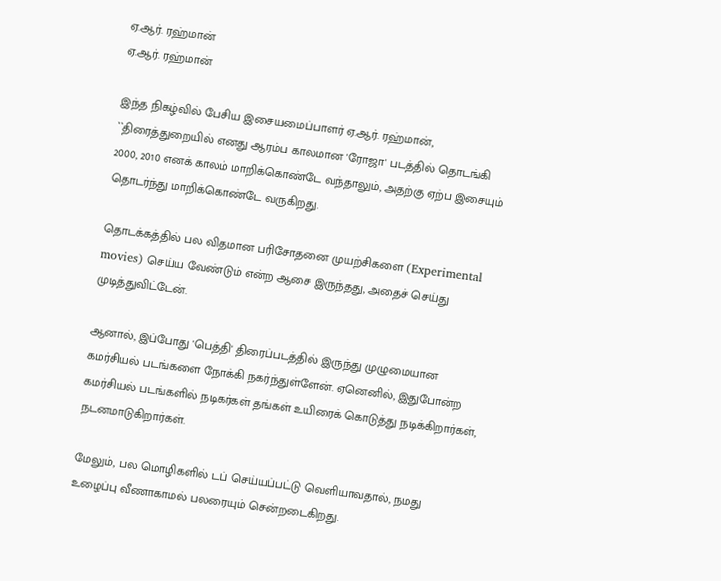ஏ.ஆர். ரஹ்மான்
ஏ.ஆர். ரஹ்மான்

இந்த நிகழ்வில் பேசிய இசையமைப்பாளர் ஏ.ஆர். ரஹ்மான், ``திரைத்துறையில் எனது ஆரம்ப காலமான 'ரோஜா' படத்தில் தொடங்கி 2000, 2010 எனக் காலம் மாறிக்கொண்டே வந்தாலும், அதற்கு ஏற்ப இசையும் தொடர்ந்து மாறிக்கொண்டே வருகிறது.

தொடக்கத்தில் பல விதமான பரிசோதனை முயற்சிகளை (Experimental movies) செய்ய வேண்டும் என்ற ஆசை இருந்தது, அதைச் செய்து முடித்துவிட்டேன்.

ஆனால், இப்போது 'பெத்தி' திரைப்படத்தில் இருந்து முழுமையான கமர்சியல் படங்களை நோக்கி நகர்ந்துள்ளேன். ஏனெனில், இதுபோன்ற கமர்சியல் படங்களில் நடிகர்கள் தங்கள் உயிரைக் கொடுத்து நடிக்கிறார்கள், நடனமாடுகிறார்கள்.

மேலும், பல மொழிகளில் டப் செய்யப்பட்டு வெளியாவதால், நமது உழைப்பு வீணாகாமல் பலரையும் சென்றடைகிறது.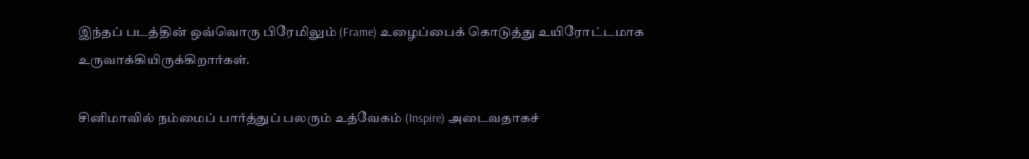இந்தப் படத்தின் ஒவ்வொரு பிரேமிலும் (Frame) உழைப்பைக் கொடுத்து உயிரோட்டமாக உருவாக்கியிருக்கிறார்கள்.

சினிமாவில் நம்மைப் பார்த்துப் பலரும் உத்வேகம் (Inspire) அடைவதாகச்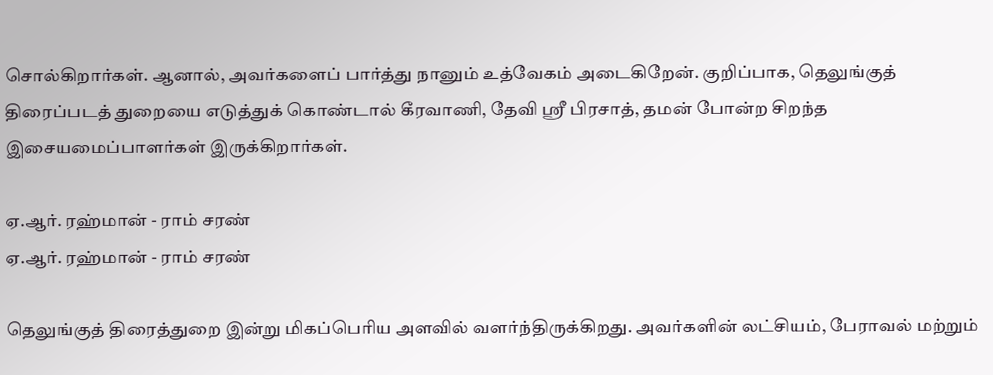சொல்கிறார்கள். ஆனால், அவர்களைப் பார்த்து நானும் உத்வேகம் அடைகிறேன். குறிப்பாக, தெலுங்குத் திரைப்படத் துறையை எடுத்துக் கொண்டால் கீரவாணி, தேவி ஸ்ரீ பிரசாத், தமன் போன்ற சிறந்த இசையமைப்பாளர்கள் இருக்கிறார்கள்.

ஏ.ஆர். ரஹ்மான் - ராம் சரண்
ஏ.ஆர். ரஹ்மான் - ராம் சரண்

தெலுங்குத் திரைத்துறை இன்று மிகப்பெரிய அளவில் வளர்ந்திருக்கிறது. அவர்களின் லட்சியம், பேராவல் மற்றும்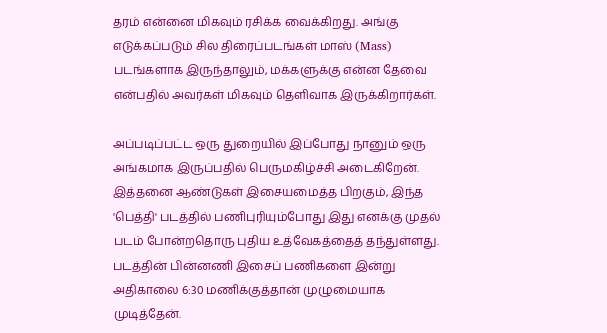தரம் என்னை மிகவும் ரசிக்க வைக்கிறது. அங்கு எடுக்கப்படும் சில திரைப்படங்கள் மாஸ் (Mass) படங்களாக இருந்தாலும், மக்களுக்கு என்ன தேவை என்பதில் அவர்கள் மிகவும் தெளிவாக இருக்கிறார்கள்.

அப்படிப்பட்ட ஒரு துறையில் இப்போது நானும் ஒரு அங்கமாக இருப்பதில் பெருமகிழ்ச்சி அடைகிறேன். இத்தனை ஆண்டுகள் இசையமைத்த பிறகும், இந்த 'பெத்தி' படத்தில் பணிபுரியும்போது இது எனக்கு முதல் படம் போன்றதொரு புதிய உத்வேகத்தைத் தந்துள்ளது. படத்தின் பின்னணி இசைப் பணிகளை இன்று அதிகாலை 6:30 மணிக்குத்தான் முழுமையாக முடித்தேன்.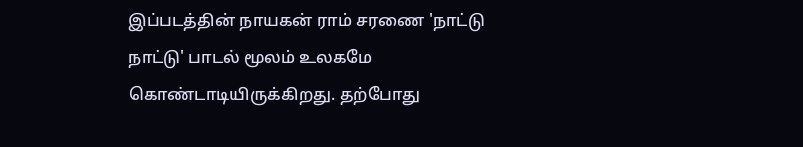இப்படத்தின் நாயகன் ராம் சரணை 'நாட்டு நாட்டு' பாடல் மூலம் உலகமே கொண்டாடியிருக்கிறது. தற்போது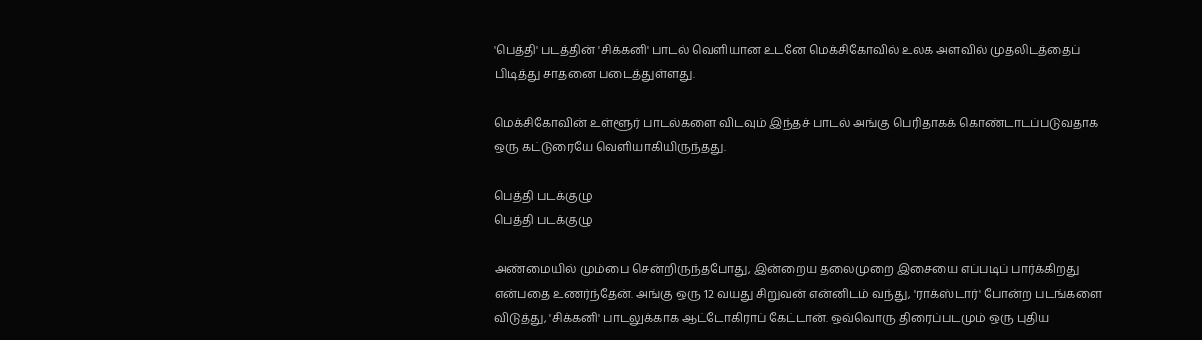'பெத்தி' படத்தின் 'சிக்கனி' பாடல் வெளியான உடனே மெக்சிகோவில் உலக அளவில் முதலிடத்தைப் பிடித்து சாதனை படைத்துள்ளது.

மெக்சிகோவின் உள்ளூர் பாடல்களை விடவும் இந்தச் பாடல் அங்கு பெரிதாகக் கொண்டாடப்படுவதாக ஒரு கட்டுரையே வெளியாகியிருந்தது.

பெத்தி படக்குழு
பெத்தி படக்குழு

அண்மையில் மும்பை சென்றிருந்தபோது, இன்றைய தலைமுறை இசையை எப்படிப் பார்க்கிறது என்பதை உணர்ந்தேன். அங்கு ஒரு 12 வயது சிறுவன் என்னிடம் வந்து, 'ராக்ஸ்டார்' போன்ற படங்களை விடுத்து, 'சிக்கனி' பாடலுக்காக ஆட்டோகிராப் கேட்டான். ஒவ்வொரு திரைப்படமும் ஒரு புதிய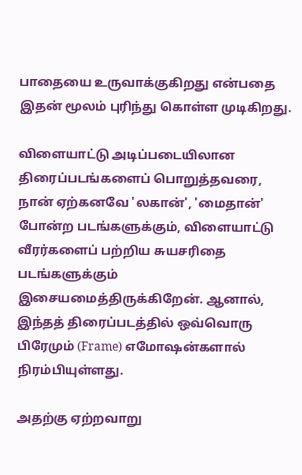பாதையை உருவாக்குகிறது என்பதை இதன் மூலம் புரிந்து கொள்ள முடிகிறது.

விளையாட்டு அடிப்படையிலான திரைப்படங்களைப் பொறுத்தவரை, நான் ஏற்கனவே 'லகான்', 'மைதான்' போன்ற படங்களுக்கும், விளையாட்டு வீரர்களைப் பற்றிய சுயசரிதை படங்களுக்கும் இசையமைத்திருக்கிறேன். ஆனால், இந்தத் திரைப்படத்தில் ஒவ்வொரு பிரேமும் (Frame) எமோஷன்களால் நிரம்பியுள்ளது.

அதற்கு ஏற்றவாறு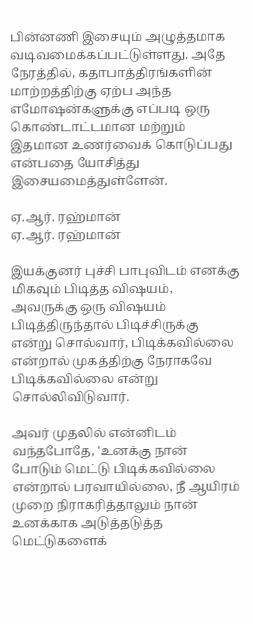பின்னணி இசையும் அழுத்தமாக வடிவமைக்கப்பட்டுள்ளது. அதே நேரத்தில், கதாபாத்திரங்களின் மாற்றத்திற்கு ஏற்ப அந்த எமோஷன்களுக்கு எப்படி ஒரு கொண்டாட்டமான மற்றும் இதமான உணர்வைக் கொடுப்பது என்பதை யோசித்து இசையமைத்துள்ளேன்.

ஏ.ஆர். ரஹ்மான்
ஏ.ஆர். ரஹ்மான்

இயக்குனர் புச்சி பாபுவிடம் எனக்கு மிகவும் பிடித்த விஷயம், அவருக்கு ஒரு விஷயம் பிடித்திருந்தால் பிடிச்சிருக்கு என்று சொல்வார், பிடிக்கவில்லை என்றால் முகத்திற்கு நேராகவே பிடிக்கவில்லை என்று சொல்லிவிடுவார்.

அவர் முதலில் என்னிடம் வந்தபோதே, 'உனக்கு நான் போடும் மெட்டு பிடிக்கவில்லை என்றால் பரவாயில்லை, நீ ஆயிரம் முறை நிராகரித்தாலும் நான் உனக்காக அடுத்தடுத்த மெட்டுகளைக்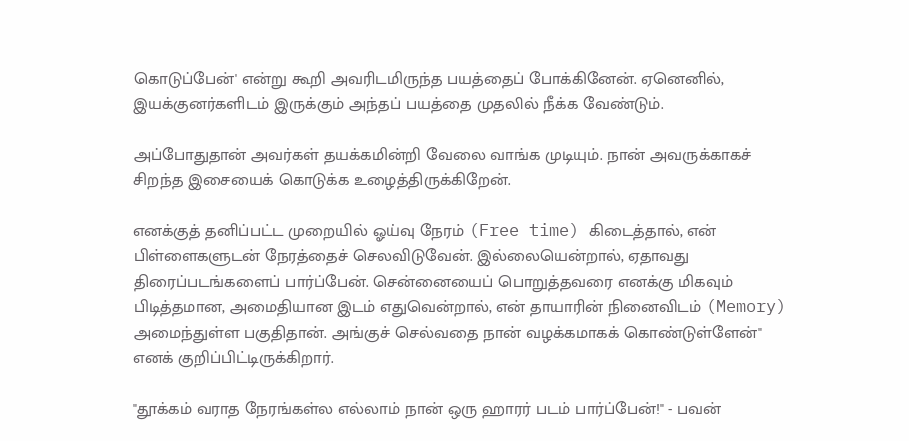கொடுப்பேன்' என்று கூறி அவரிடமிருந்த பயத்தைப் போக்கினேன். ஏனெனில், இயக்குனர்களிடம் இருக்கும் அந்தப் பயத்தை முதலில் நீக்க வேண்டும்.

அப்போதுதான் அவர்கள் தயக்கமின்றி வேலை வாங்க முடியும். நான் அவருக்காகச் சிறந்த இசையைக் கொடுக்க உழைத்திருக்கிறேன்.

எனக்குத் தனிப்பட்ட முறையில் ஓய்வு நேரம் (Free time) கிடைத்தால், என் பிள்ளைகளுடன் நேரத்தைச் செலவிடுவேன். இல்லையென்றால், ஏதாவது திரைப்படங்களைப் பார்ப்பேன். சென்னையைப் பொறுத்தவரை எனக்கு மிகவும் பிடித்தமான, அமைதியான இடம் எதுவென்றால், என் தாயாரின் நினைவிடம் (Memory) அமைந்துள்ள பகுதிதான். அங்குச் செல்வதை நான் வழக்கமாகக் கொண்டுள்ளேன்" எனக் குறிப்பிட்டிருக்கிறார்.

"தூக்கம் வராத நேரங்கள்ல எல்லாம் நான் ஒரு ஹாரர் படம் பார்ப்பேன்!" - பவன்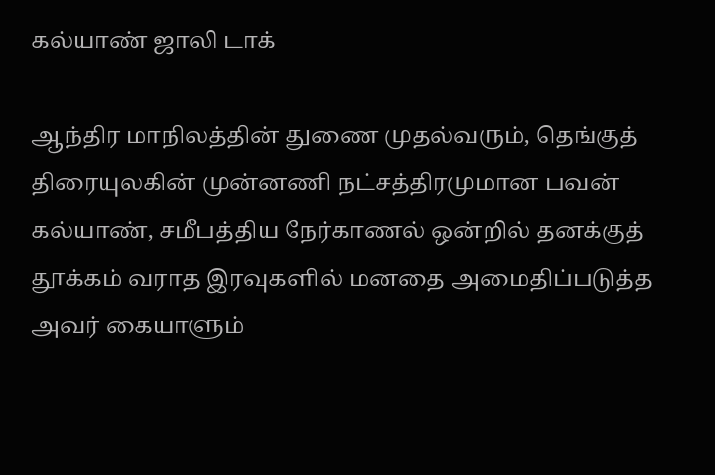கல்யாண் ஜாலி டாக்

ஆந்திர மாநிலத்தின் துணை முதல்வரும், தெங்குத் திரையுலகின் முன்னணி நட்சத்திரமுமான பவன் கல்யாண், சமீபத்திய நேர்காணல் ஒன்றில் தனக்குத் தூக்கம் வராத இரவுகளில் மனதை அமைதிப்படுத்த அவர் கையாளும்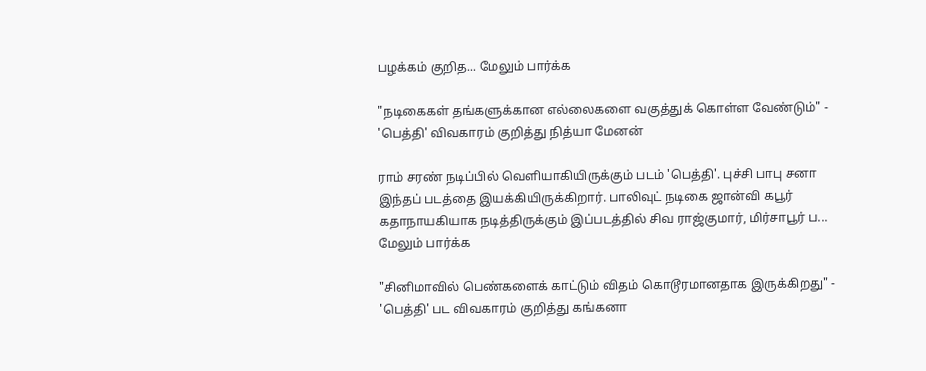பழக்கம் குறித... மேலும் பார்க்க

"நடிகைகள் தங்களுக்கான எல்லைகளை வகுத்துக் கொள்ள வேண்டும்" - 'பெத்தி' விவகாரம் குறித்து நித்யா மேனன்

ராம் சரண் நடிப்பில் வெளியாகியிருக்கும் படம் 'பெத்தி'. புச்சி பாபு சனா இந்தப் படத்தை இயக்கியிருக்கிறார். பாலிவுட் நடிகை ஜான்வி கபூர் கதாநாயகியாக நடித்திருக்கும் இப்படத்தில் சிவ ராஜ்குமார், மிர்சாபூர் ப... மேலும் பார்க்க

"சினிமாவில் பெண்களைக் காட்டும் விதம் கொடூரமானதாக இருக்கிறது" - 'பெத்தி' பட விவகாரம் குறித்து கங்கனா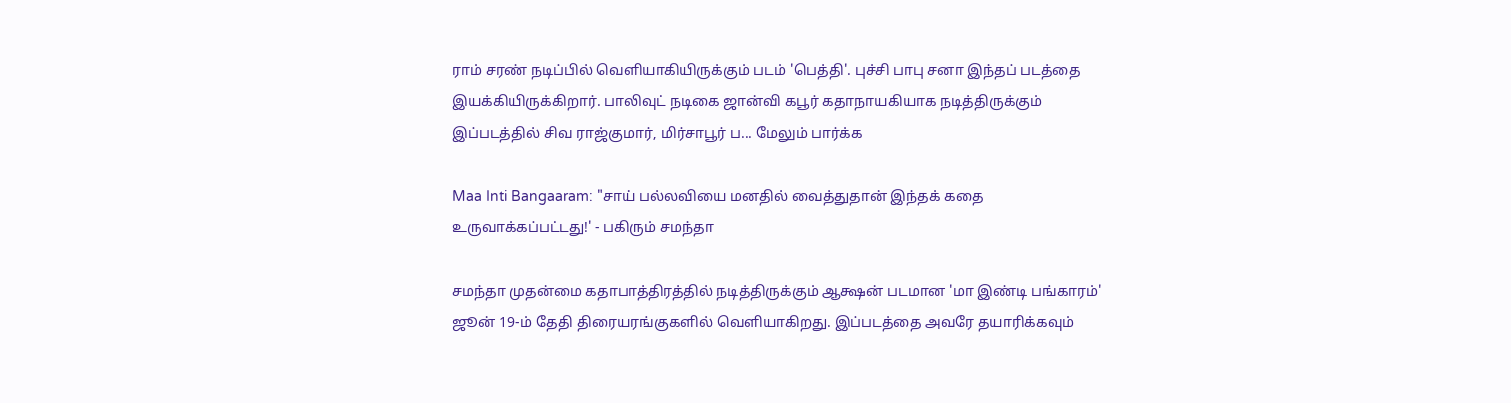ராம் சரண் நடிப்பில் வெளியாகியிருக்கும் படம் 'பெத்தி'. புச்சி பாபு சனா இந்தப் படத்தை இயக்கியிருக்கிறார். பாலிவுட் நடிகை ஜான்வி கபூர் கதாநாயகியாக நடித்திருக்கும் இப்படத்தில் சிவ ராஜ்குமார், மிர்சாபூர் ப... மேலும் பார்க்க

Maa Inti Bangaaram: "சாய் பல்லவியை மனதில் வைத்துதான் இந்தக் கதை உருவாக்கப்பட்டது!' - பகிரும் சமந்தா

சமந்தா முதன்மை கதாபாத்திரத்தில் நடித்திருக்கும் ஆக்ஷன் படமான 'மா இண்டி பங்காரம்' ஜூன் 19-ம் தேதி திரையரங்குகளில் வெளியாகிறது. இப்படத்தை அவரே தயாரிக்கவும்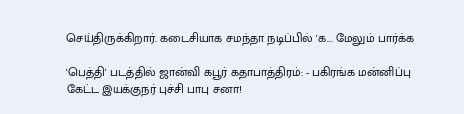செய்திருக்கிறார். கடைசியாக சமந்தா நடிப்பில் 'க... மேலும் பார்க்க

'பெத்தி' படத்தில் ஜான்வி கபூர் கதாபாத்திரம்: - பகிரங்க மன்னிப்பு கேட்ட இயக்குநர் புச்சி பாபு சனா!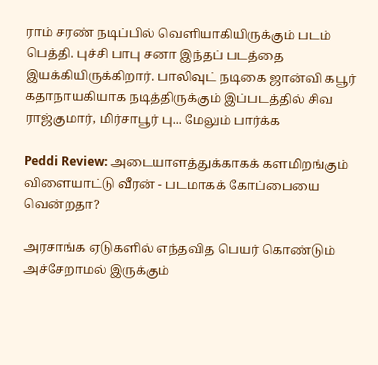ராம் சரண் நடிப்பில் வெளியாகியிருக்கும் படம் பெத்தி. புச்சி பாபு சனா இந்தப் படத்தை இயக்கியிருக்கிறார். பாலிவுட் நடிகை ஜான்வி கபூர் கதாநாயகியாக நடித்திருக்கும் இப்படத்தில் சிவ ராஜ்குமார், மிர்சாபூர் பு... மேலும் பார்க்க

Peddi Review: அடையாளத்துக்காகக் களமிறங்கும் விளையாட்டு வீரன் - படமாகக் கோப்பையை வென்றதா?

அரசாங்க ஏடுகளில் எந்தவித பெயர் கொண்டும் அச்சேறாமல் இருக்கும்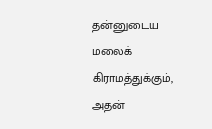தன்னுடைய மலைக் கிராமத்துக்கும், அதன்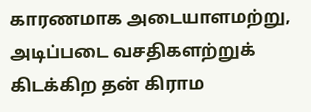காரணமாக அடையாளமற்று, அடிப்படை வசதிகளற்றுக் கிடக்கிற தன் கிராம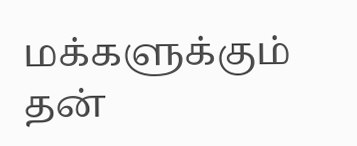மக்களுக்கும் தன்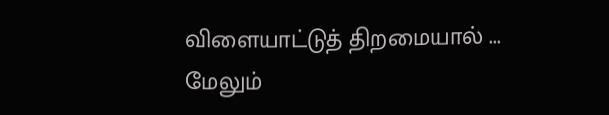விளையாட்டுத் திறமையால் ... மேலும்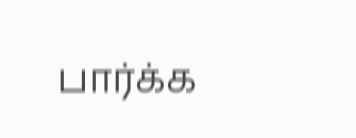பார்க்க